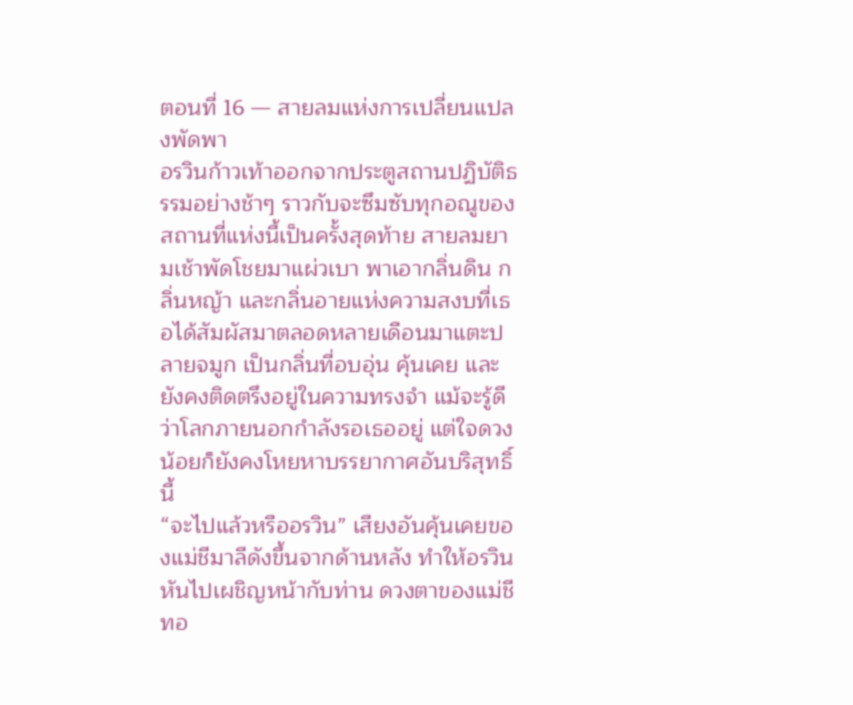ตอนที่ 16 — สายลมแห่งการเปลี่ยนแปลงพัดพา
อรวินก้าวเท้าออกจากประตูสถานปฏิบัติธรรมอย่างช้าๆ ราวกับจะซึมซับทุกอณูของสถานที่แห่งนี้เป็นครั้งสุดท้าย สายลมยามเช้าพัดโชยมาแผ่วเบา พาเอากลิ่นดิน กลิ่นหญ้า และกลิ่นอายแห่งความสงบที่เธอได้สัมผัสมาตลอดหลายเดือนมาแตะปลายจมูก เป็นกลิ่นที่อบอุ่น คุ้นเคย และยังคงติดตรึงอยู่ในความทรงจำ แม้จะรู้ดีว่าโลกภายนอกกำลังรอเธออยู่ แต่ใจดวงน้อยก็ยังคงโหยหาบรรยากาศอันบริสุทธิ์นี้
“จะไปแล้วหรืออรวิน” เสียงอันคุ้นเคยของแม่ชีมาลีดังขึ้นจากด้านหลัง ทำให้อรวินหันไปเผชิญหน้ากับท่าน ดวงตาของแม่ชีทอ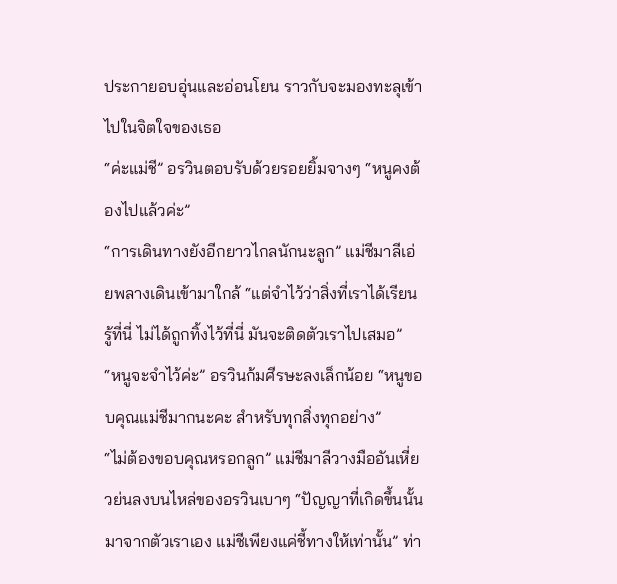ประกายอบอุ่นและอ่อนโยน ราวกับจะมองทะลุเข้าไปในจิตใจของเธอ
“ค่ะแม่ชี” อรวินตอบรับด้วยรอยยิ้มจางๆ “หนูคงต้องไปแล้วค่ะ”
“การเดินทางยังอีกยาวไกลนักนะลูก” แม่ชีมาลีเอ่ยพลางเดินเข้ามาใกล้ “แต่จำไว้ว่าสิ่งที่เราได้เรียนรู้ที่นี่ ไม่ได้ถูกทิ้งไว้ที่นี่ มันจะติดตัวเราไปเสมอ”
“หนูจะจำไว้ค่ะ” อรวินก้มศีรษะลงเล็กน้อย “หนูขอบคุณแม่ชีมากนะคะ สำหรับทุกสิ่งทุกอย่าง”
“ไม่ต้องขอบคุณหรอกลูก” แม่ชีมาลีวางมืออันเหี่ยวย่นลงบนไหล่ของอรวินเบาๆ “ปัญญาที่เกิดขึ้นนั้น มาจากตัวเราเอง แม่ชีเพียงแค่ชี้ทางให้เท่านั้น” ท่า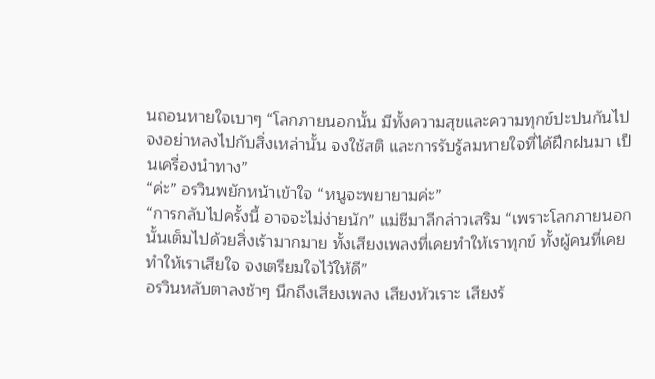นถอนหายใจเบาๆ “โลกภายนอกนั้น มีทั้งความสุขและความทุกข์ปะปนกันไป จงอย่าหลงไปกับสิ่งเหล่านั้น จงใช้สติ และการรับรู้ลมหายใจที่ได้ฝึกฝนมา เป็นเครื่องนำทาง”
“ค่ะ” อรวินพยักหน้าเข้าใจ “หนูจะพยายามค่ะ”
“การกลับไปครั้งนี้ อาจจะไม่ง่ายนัก” แม่ชีมาลีกล่าวเสริม “เพราะโลกภายนอกนั้นเต็มไปด้วยสิ่งเร้ามากมาย ทั้งเสียงเพลงที่เคยทำให้เราทุกข์ ทั้งผู้คนที่เคยทำให้เราเสียใจ จงเตรียมใจไว้ให้ดี”
อรวินหลับตาลงช้าๆ นึกถึงเสียงเพลง เสียงหัวเราะ เสียงร้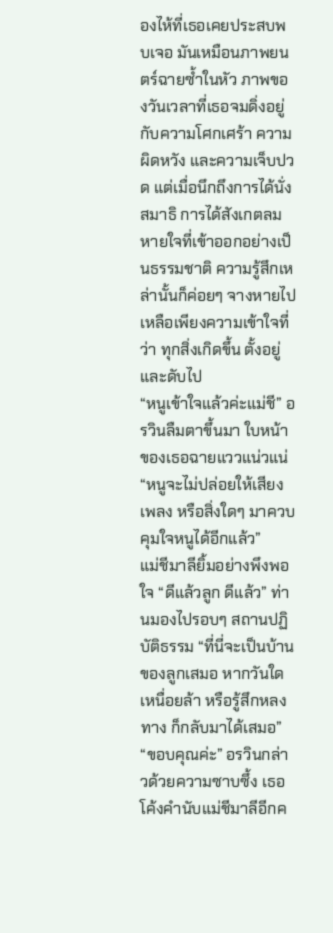องไห้ที่เธอเคยประสบพบเจอ มันเหมือนภาพยนตร์ฉายซ้ำในหัว ภาพของวันเวลาที่เธอจมดิ่งอยู่กับความโศกเศร้า ความผิดหวัง และความเจ็บปวด แต่เมื่อนึกถึงการได้นั่งสมาธิ การได้สังเกตลมหายใจที่เข้าออกอย่างเป็นธรรมชาติ ความรู้สึกเหล่านั้นก็ค่อยๆ จางหายไป เหลือเพียงความเข้าใจที่ว่า ทุกสิ่งเกิดขึ้น ตั้งอยู่ และดับไป
“หนูเข้าใจแล้วค่ะแม่ชี” อรวินลืมตาขึ้นมา ใบหน้าของเธอฉายแววแน่วแน่ “หนูจะไม่ปล่อยให้เสียงเพลง หรือสิ่งใดๆ มาควบคุมใจหนูได้อีกแล้ว”
แม่ชีมาลียิ้มอย่างพึงพอใจ “ดีแล้วลูก ดีแล้ว” ท่านมองไปรอบๆ สถานปฏิบัติธรรม “ที่นี่จะเป็นบ้านของลูกเสมอ หากวันใดเหนื่อยล้า หรือรู้สึกหลงทาง ก็กลับมาได้เสมอ”
“ขอบคุณค่ะ” อรวินกล่าวด้วยความซาบซึ้ง เธอโค้งคำนับแม่ชีมาลีอีกค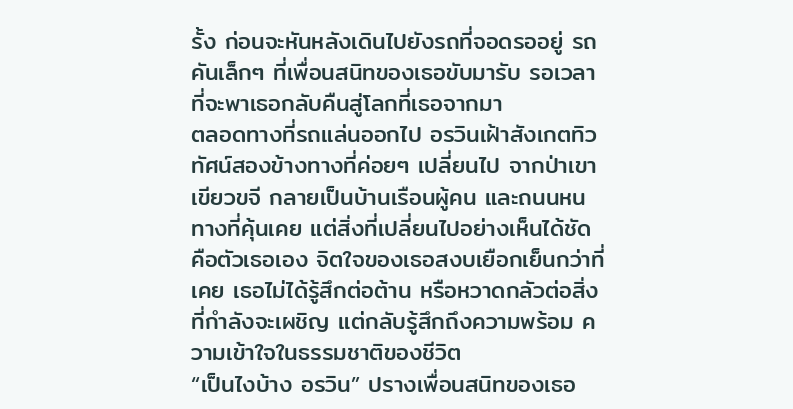รั้ง ก่อนจะหันหลังเดินไปยังรถที่จอดรออยู่ รถคันเล็กๆ ที่เพื่อนสนิทของเธอขับมารับ รอเวลาที่จะพาเธอกลับคืนสู่โลกที่เธอจากมา
ตลอดทางที่รถแล่นออกไป อรวินเฝ้าสังเกตทิวทัศน์สองข้างทางที่ค่อยๆ เปลี่ยนไป จากป่าเขาเขียวขจี กลายเป็นบ้านเรือนผู้คน และถนนหนทางที่คุ้นเคย แต่สิ่งที่เปลี่ยนไปอย่างเห็นได้ชัด คือตัวเธอเอง จิตใจของเธอสงบเยือกเย็นกว่าที่เคย เธอไม่ได้รู้สึกต่อต้าน หรือหวาดกลัวต่อสิ่งที่กำลังจะเผชิญ แต่กลับรู้สึกถึงความพร้อม ความเข้าใจในธรรมชาติของชีวิต
“เป็นไงบ้าง อรวิน” ปรางเพื่อนสนิทของเธอ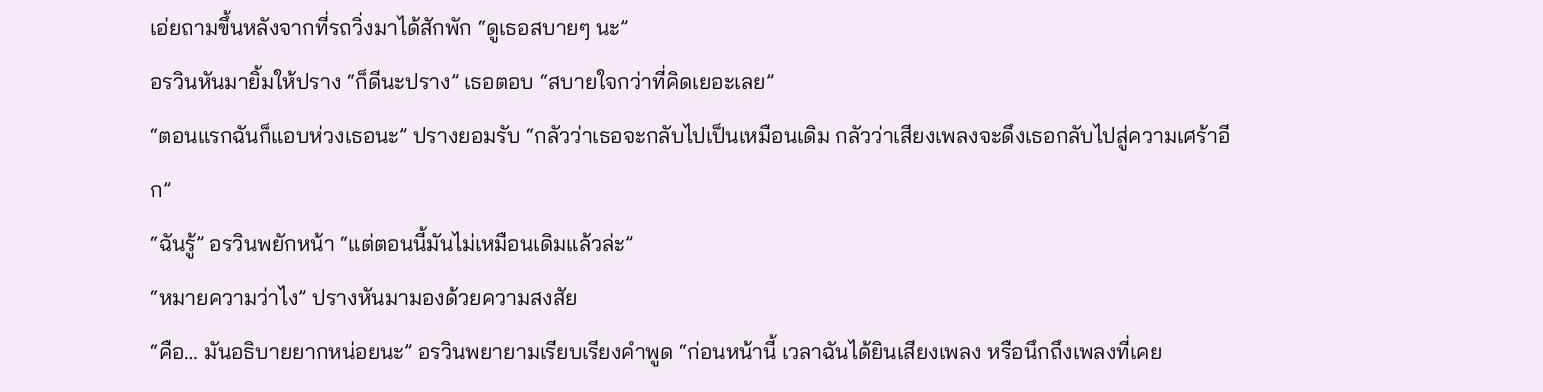เอ่ยถามขึ้นหลังจากที่รถวิ่งมาได้สักพัก “ดูเธอสบายๆ นะ”
อรวินหันมายิ้มให้ปราง “ก็ดีนะปราง” เธอตอบ “สบายใจกว่าที่คิดเยอะเลย”
“ตอนแรกฉันก็แอบห่วงเธอนะ” ปรางยอมรับ “กลัวว่าเธอจะกลับไปเป็นเหมือนเดิม กลัวว่าเสียงเพลงจะดึงเธอกลับไปสู่ความเศร้าอีก”
“ฉันรู้” อรวินพยักหน้า “แต่ตอนนี้มันไม่เหมือนเดิมแล้วล่ะ”
“หมายความว่าไง” ปรางหันมามองด้วยความสงสัย
“คือ… มันอธิบายยากหน่อยนะ” อรวินพยายามเรียบเรียงคำพูด “ก่อนหน้านี้ เวลาฉันได้ยินเสียงเพลง หรือนึกถึงเพลงที่เคย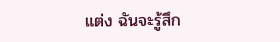แต่ง ฉันจะรู้สึก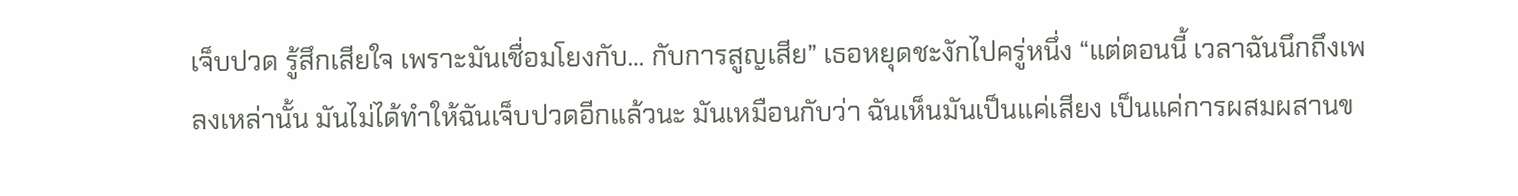เจ็บปวด รู้สึกเสียใจ เพราะมันเชื่อมโยงกับ… กับการสูญเสีย” เธอหยุดชะงักไปครู่หนึ่ง “แต่ตอนนี้ เวลาฉันนึกถึงเพลงเหล่านั้น มันไม่ได้ทำให้ฉันเจ็บปวดอีกแล้วนะ มันเหมือนกับว่า ฉันเห็นมันเป็นแค่เสียง เป็นแค่การผสมผสานข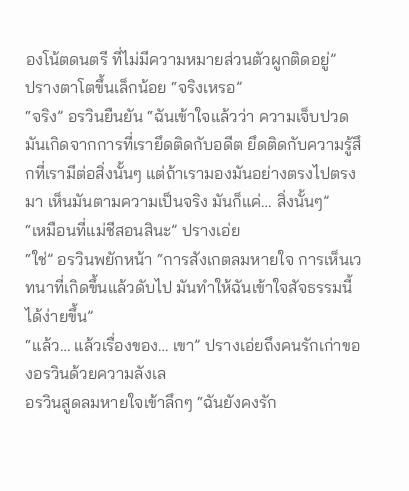องโน้ตดนตรี ที่ไม่มีความหมายส่วนตัวผูกติดอยู่”
ปรางตาโตขึ้นเล็กน้อย “จริงเหรอ”
“จริง” อรวินยืนยัน “ฉันเข้าใจแล้วว่า ความเจ็บปวดมันเกิดจากการที่เรายึดติดกับอดีต ยึดติดกับความรู้สึกที่เรามีต่อสิ่งนั้นๆ แต่ถ้าเรามองมันอย่างตรงไปตรงมา เห็นมันตามความเป็นจริง มันก็แค่… สิ่งนั้นๆ”
“เหมือนที่แม่ชีสอนสินะ” ปรางเอ่ย
“ใช่” อรวินพยักหน้า “การสังเกตลมหายใจ การเห็นเวทนาที่เกิดขึ้นแล้วดับไป มันทำให้ฉันเข้าใจสัจธรรมนี้ได้ง่ายขึ้น”
“แล้ว… แล้วเรื่องของ… เขา” ปรางเอ่ยถึงคนรักเก่าของอรวินด้วยความลังเล
อรวินสูดลมหายใจเข้าลึกๆ “ฉันยังคงรัก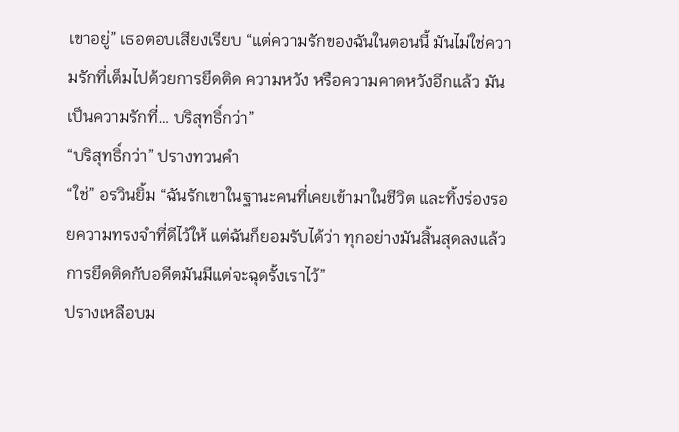เขาอยู่” เธอตอบเสียงเรียบ “แต่ความรักของฉันในตอนนี้ มันไม่ใช่ความรักที่เต็มไปด้วยการยึดติด ความหวัง หรือความคาดหวังอีกแล้ว มันเป็นความรักที่… บริสุทธิ์กว่า”
“บริสุทธิ์กว่า” ปรางทวนคำ
“ใช่” อรวินยิ้ม “ฉันรักเขาในฐานะคนที่เคยเข้ามาในชีวิต และทิ้งร่องรอยความทรงจำที่ดีไว้ให้ แต่ฉันก็ยอมรับได้ว่า ทุกอย่างมันสิ้นสุดลงแล้ว การยึดติดกับอดีตมันมีแต่จะฉุดรั้งเราไว้”
ปรางเหลือบม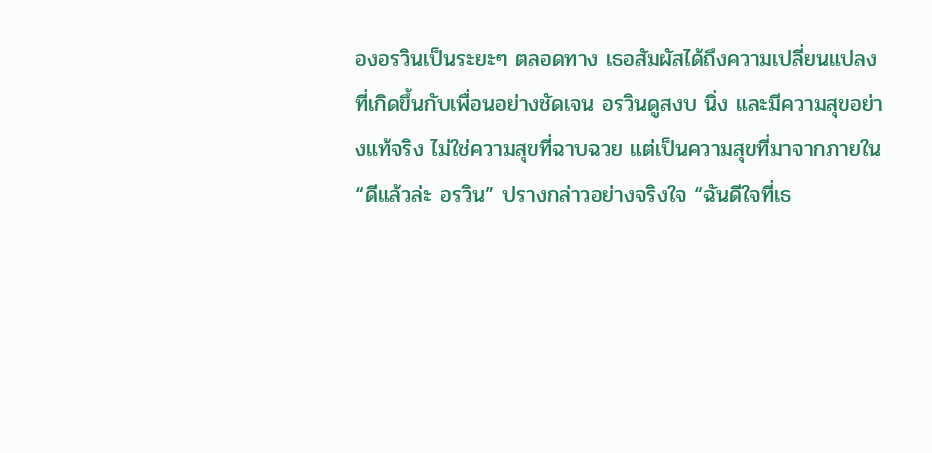องอรวินเป็นระยะๆ ตลอดทาง เธอสัมผัสได้ถึงความเปลี่ยนแปลงที่เกิดขึ้นกับเพื่อนอย่างชัดเจน อรวินดูสงบ นิ่ง และมีความสุขอย่างแท้จริง ไม่ใช่ความสุขที่ฉาบฉวย แต่เป็นความสุขที่มาจากภายใน
“ดีแล้วล่ะ อรวิน” ปรางกล่าวอย่างจริงใจ “ฉันดีใจที่เธ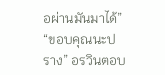อผ่านมันมาได้”
“ขอบคุณนะปราง” อรวินตอบ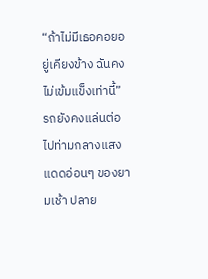“ถ้าไม่มีเธอคอยอยู่เคียงข้าง ฉันคงไม่เข้มแข็งเท่านี้”
รถยังคงแล่นต่อไปท่ามกลางแสงแดดอ่อนๆ ของยามเช้า ปลาย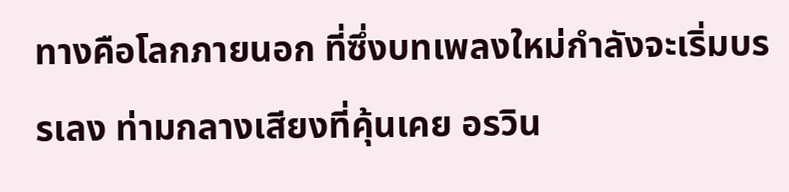ทางคือโลกภายนอก ที่ซึ่งบทเพลงใหม่กำลังจะเริ่มบรรเลง ท่ามกลางเสียงที่คุ้นเคย อรวิน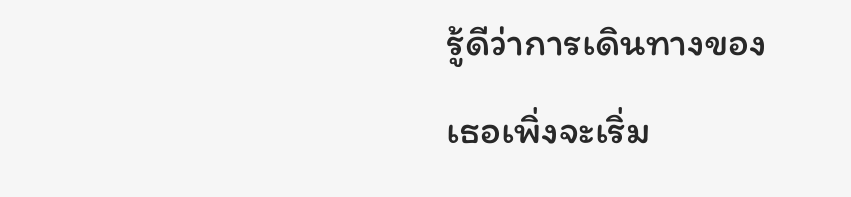รู้ดีว่าการเดินทางของเธอเพิ่งจะเริ่ม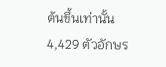ต้นขึ้นเท่านั้น
4,429 ตัวอักษร